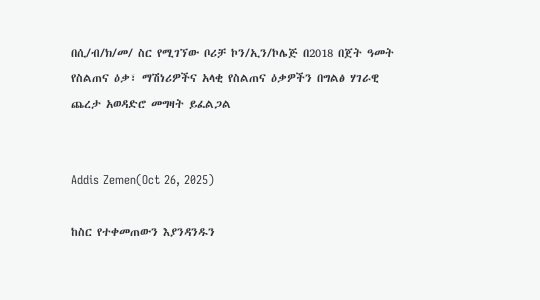በሲ/ብ/ክ/መ/ ስር የሚገኘው ቦሪቻ ኮን/ኢን/ኮሌጅ በ2018 በጀት ዓመት የስልጠና ዕቃ፣ ማሽነሪዎችና አላቂ የስልጠና ዕቃዎችን በግልፅ ሃገራዊ ጨረታ አወዳድሮ መግዛት ይፈልጋል


Addis Zemen(Oct 26, 2025)

ከስር የተቀመጠውን እያንዳንዱን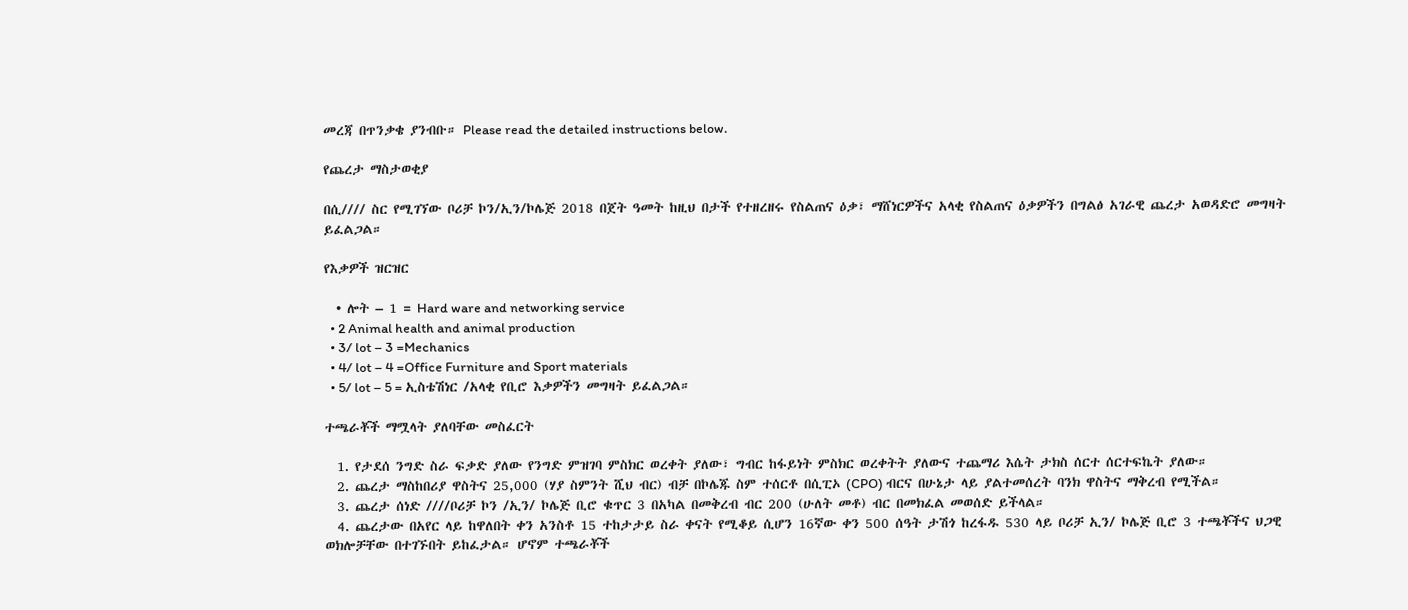መረጃ በጥንቃቄ ያንብቡ። Please read the detailed instructions below.

የጨረታ ማስታወቂያ

በሲ//// ስር የሚገኘው ቦሪቻ ኮን/ኢን/ኮሌጅ 2018 በጀት ዓመት ከዚህ በታች የተዘረዘሩ የስልጠና ዕቃ፣ ማሸነርዎችና አላቂ የስልጠና ዕቃዎችን በግልፅ አገራዊ ጨረታ አወዳድሮ መግዛት ይፈልጋል።

የእቃዎች ዝርዝር

  • ሎት – 1 = Hard ware and networking service
  • 2 Animal health and animal production
  • 3/ lot – 3 =Mechanics
  • 4/ lot – 4 =Office Furniture and Sport materials
  • 5/ lot – 5 = ኢስቴሽነር /አላቂ የቢሮ እቃዎችን መግዛት ይፈልጋል።

ተጫራቾች ማሟላት ያለባቸው መስፈርት

  1. የታደሰ ንግድ ስራ ፍቃድ ያለው የንግድ ምዝገባ ምስክር ወረቀት ያለው፣ ግብር ከፋይነት ምስክር ወረቀትት ያለውና ተጨማሪ እሴት ታክስ ሰርተ ሰርተፍኬት ያለው።
  2. ጨረታ ማስከበሪያ ዋስትና 25,000 (ሃያ ስምንት ሺህ ብር) ብቻ በኮሌጁ ስም ተሰርቶ በሲፒኦ (CPO) ብርና በሁኔታ ላይ ያልተመሰረት ባንክ ዋስትና ማቅረብ የሚችል።
  3. ጨረታ ሰነድ ////ቦሪቻ ኮን /ኢን/ ኮሌጅ ቢሮ ቁጥር 3 በአካል በመቅረብ ብር 200 (ሁለት መቶ) ብር በመክፈል መወሰድ ይችላል።
  4. ጨረታው በአየር ላይ ከዋለበት ቀን አንስቶ 15 ተከታታይ ስራ ቀናት የሚቆይ ሲሆን 16ኛው ቀን 500 ሰዓት ታሽጎ ከረፋዱ 530 ላይ ቦሪቻ ኢን/ ኮሌጅ ቢሮ 3 ተጫቾችና ህጋዊ ወክሎቻቸው በተገኙበት ይከፈታል። ሆኖም ተጫራቾች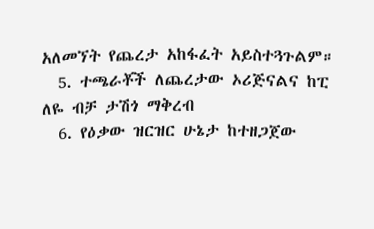አለመኘት የጨረታ አከፋፈት አይስተጓጉልም።
  5. ተጫራቾች ለጨረታው ኦሪጅናልና ከፒ ለዬ ብቻ ታሽጎ ማቅረብ
  6. የዕቃው ዝርዝር ሁኔታ ከተዘጋጀው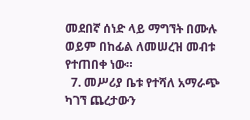መደበኛ ሰነድ ላይ ማግኘት በሙሉ ወይም በከፊል ለመሠረዝ መብቱ የተጠበቀ ነው።
  7. መሥሪያ ቤቱ የተሻለ አማራጭ ካገኘ ጨረታውን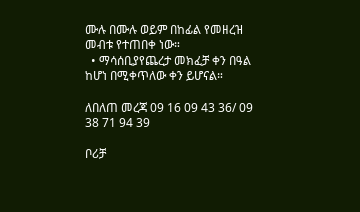ሙሉ በሙሉ ወይም በከፊል የመዘረዝ መብቱ የተጠበቀ ነው።
  • ማሳሰቢያየጨረታ መክፈቻ ቀን በዓል ከሆነ በሚቀጥለው ቀን ይሆናል።

ለበለጠ መረጃ 09 16 09 43 36/ 09 38 71 94 39

ቦሪቻ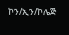ኮን/ኢን/ኮሌጅ